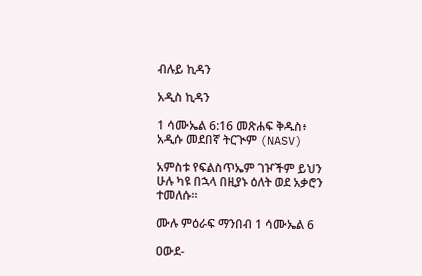ብሉይ ኪዳን

አዲስ ኪዳን

1 ሳሙኤል 6:16 መጽሐፍ ቅዱስ፥ አዲሱ መደበኛ ትርጒም (NASV)

አምስቱ የፍልስጥኤም ገዦችም ይህን ሁሉ ካዩ በኋላ በዚያኑ ዕለት ወደ አቃሮን ተመለሱ።

ሙሉ ምዕራፍ ማንበብ 1 ሳሙኤል 6

ዐውደ-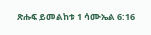ጽሑፍ ይመልከቱ 1 ሳሙኤል 6:16